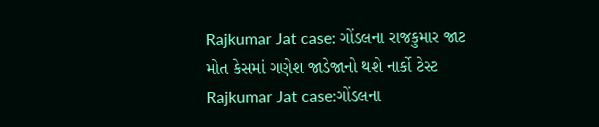Rajkumar Jat case: ગોંડલના રાજકુમાર જાટ મોત કેસમાં ગણેશ જાડેજાનો થશે નાર્કો ટેસ્ટ
Rajkumar Jat case:ગોંડલના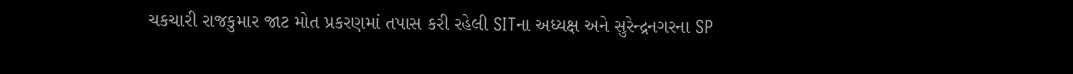ચકચારી રાજકુમાર જાટ મોત પ્રકરણમાં તપાસ કરી રહેલી SITના અધ્યક્ષ અને સુરેન્દ્રનગરના SP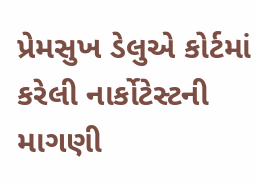પ્રેમસુખ ડેલુએ કોર્ટમાં કરેલી નાર્કોટેસ્ટની માગણી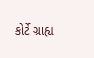કોર્ટે ગ્રાહ્ય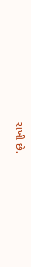રાખી છે.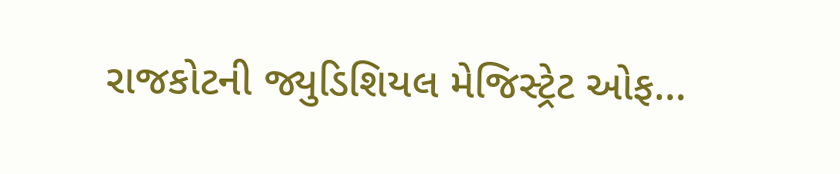રાજકોટની જ્યુડિશિયલ મેજિસ્ટ્રેટ ઓફ…